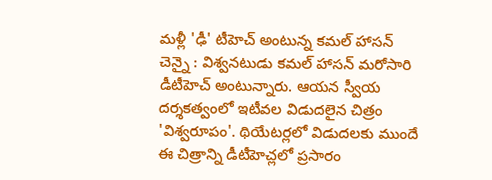మళ్లీ 'ఢీ' టీహెచ్ అంటున్న కమల్ హాసన్
చెన్నై : విశ్వనటుడు కమల్ హాసన్ మరోసారి డీటీహెచ్ అంటున్నారు. ఆయన స్వీయ దర్శకత్వంలో ఇటీవల విడుదలైన చిత్రం 'విశ్వరూపం'. థియేటర్లలో విడుదలకు ముందే ఈ చిత్రాన్ని డీటీహెచ్లలో ప్రసారం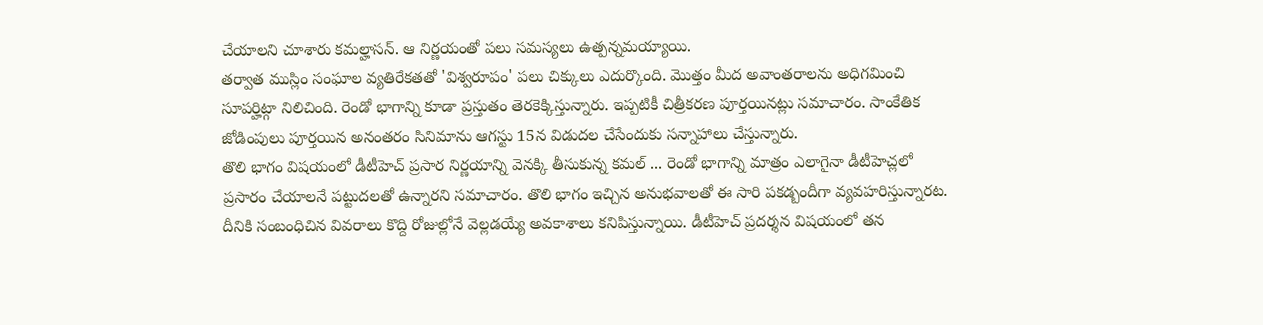చేయాలని చూశారు కమల్హాసన్. ఆ నిర్ణయంతో పలు సమస్యలు ఉత్పన్నమయ్యాయి.
తర్వాత ముస్లిం సంఘాల వ్యతిరేకతతో 'విశ్వరూపం' పలు చిక్కులు ఎదుర్కొంది. మొత్తం మీద అవాంతరాలను అధిగమించి సూపర్హిట్గా నిలిచింది. రెండో భాగాన్ని కూడా ప్రస్తుతం తెరకెక్కిస్తున్నారు. ఇప్పటికీ చిత్రీకరణ పూర్తయినట్లు సమాచారం. సాంకేతిక జోడింపులు పూర్తయిన అనంతరం సినిమాను ఆగస్టు 15న విడుదల చేసేందుకు సన్నాహాలు చేస్తున్నారు.
తొలి భాగం విషయంలో డీటీహెచ్ ప్రసార నిర్ణయాన్ని వెనక్కి తీసుకున్న కమల్ ... రెండో భాగాన్ని మాత్రం ఎలాగైనా డీటీహెచ్లలో ప్రసారం చేయాలనే పట్టుదలతో ఉన్నారని సమాచారం. తొలి భాగం ఇచ్చిన అనుభవాలతో ఈ సారి పకడ్బందీగా వ్యవహరిస్తున్నారట.
దీనికి సంబంధిచిన వివరాలు కొద్ది రోజుల్లోనే వెల్లడయ్యే అవకాశాలు కనిపిస్తున్నాయి. డీటీహెచ్ ప్రదర్శన విషయంలో తన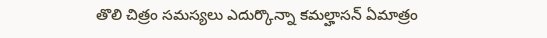తొలి చిత్రం సమస్యలు ఎదుర్కొన్నా కమల్హాసన్ ఏమాత్రం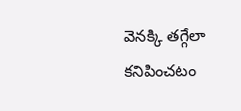వెనక్కి తగ్గేలా కనిపించటం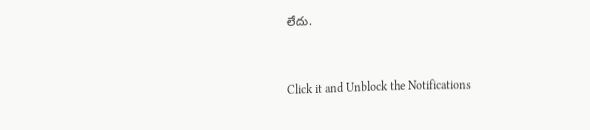లేదు.


Click it and Unblock the Notifications